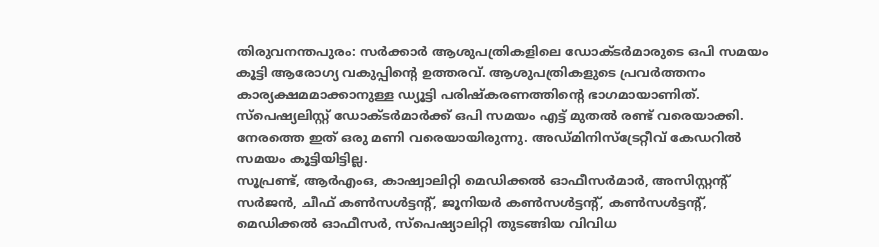തിരുവനന്തപുരം: സർക്കാർ ആശുപത്രികളിലെ ഡോക്ടർമാരുടെ ഒപി സമയം കൂട്ടി ആരോഗ്യ വകുപ്പിന്റെ ഉത്തരവ്. ആശുപത്രികളുടെ പ്രവർത്തനം കാര്യക്ഷമമാക്കാനുള്ള ഡ്യൂട്ടി പരിഷ്കരണത്തിന്റെ ഭാഗമായാണിത്. സ്പെഷ്യലിസ്റ്റ് ഡോക്ടർമാർക്ക് ഒപി സമയം എട്ട് മുതൽ രണ്ട് വരെയാക്കി. നേരത്തെ ഇത് ഒരു മണി വരെയായിരുന്നു. അഡ്മിനിസ്ട്രേറ്റീവ് കേഡറിൽ സമയം കൂട്ടിയിട്ടില്ല.
സൂപ്രണ്ട്, ആർഎംഒ, കാഷ്വാലിറ്റി മെഡിക്കൽ ഓഫീസർമാർ, അസിസ്റ്റന്റ് സർജൻ, ചീഫ് കൺസൾട്ടന്റ്, ജൂനിയർ കൺസൾട്ടന്റ്, കൺസൾട്ടന്റ്, മെഡിക്കൽ ഓഫീസർ, സ്പെഷ്യാലിറ്റി തുടങ്ങിയ വിവിധ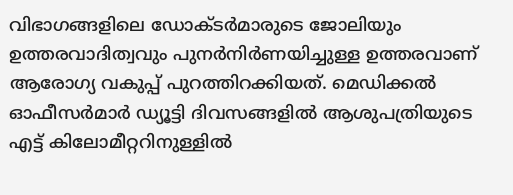വിഭാഗങ്ങളിലെ ഡോക്ടർമാരുടെ ജോലിയും ഉത്തരവാദിത്വവും പുനർനിർണയിച്ചുള്ള ഉത്തരവാണ് ആരോഗ്യ വകുപ്പ് പുറത്തിറക്കിയത്. മെഡിക്കൽ ഓഫീസർമാർ ഡ്യൂട്ടി ദിവസങ്ങളിൽ ആശുപത്രിയുടെ എട്ട് കിലോമീറ്ററിനുള്ളിൽ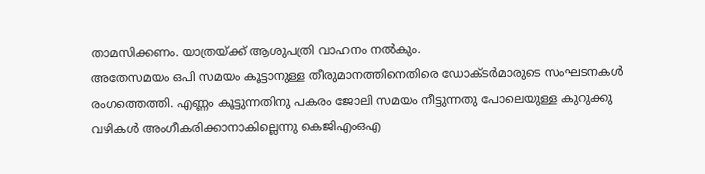താമസിക്കണം. യാത്രയ്ക്ക് ആശുപത്രി വാഹനം നൽകും.
അതേസമയം ഒപി സമയം കൂട്ടാനുള്ള തീരുമാനത്തിനെതിരെ ഡോക്ടർമാരുടെ സംഘടനകൾ രംഗത്തെത്തി. എണ്ണം കൂട്ടുന്നതിനു പകരം ജോലി സമയം നീട്ടുന്നതു പോലെയുള്ള കുറുക്കു വഴികൾ അംഗീകരിക്കാനാകില്ലെന്നു കെജിഎംഒഎ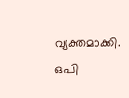വ്യക്തമാക്കി. ഒപി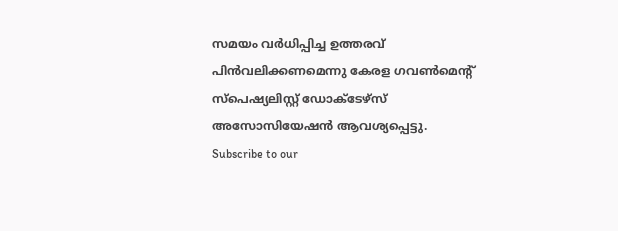സമയം വർധിപ്പിച്ച ഉത്തരവ് പിൻവലിക്കണമെന്നു കേരള ഗവൺമെന്റ് സ്പെഷ്യലിസ്റ്റ് ഡോക്ടേഴ്സ് അസോസിയേഷൻ ആവശ്യപ്പെട്ടു.
Subscribe to our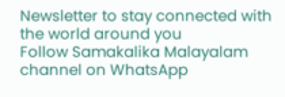Newsletter to stay connected with the world around you
Follow Samakalika Malayalam channel on WhatsApp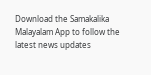Download the Samakalika Malayalam App to follow the latest news updates